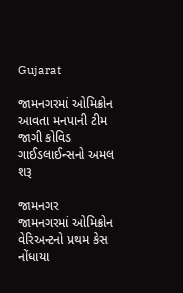Gujarat

જામનગરમાં ઓમિક્રોન આવતા મનપાની ટીમ જાગી કોવિડ ગાઈડલાઈન્સનો અમલ શરૂ

જામનગર
જામનગરમાં ઓમિક્રોન વેરિઅન્ટનો પ્રથમ કેસ નોંધાયા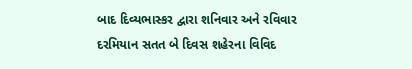બાદ દિવ્યભાસ્કર દ્વારા શનિવાર અને રવિવાર દરમિયાન સતત બે દિવસ શહેરના વિવિદ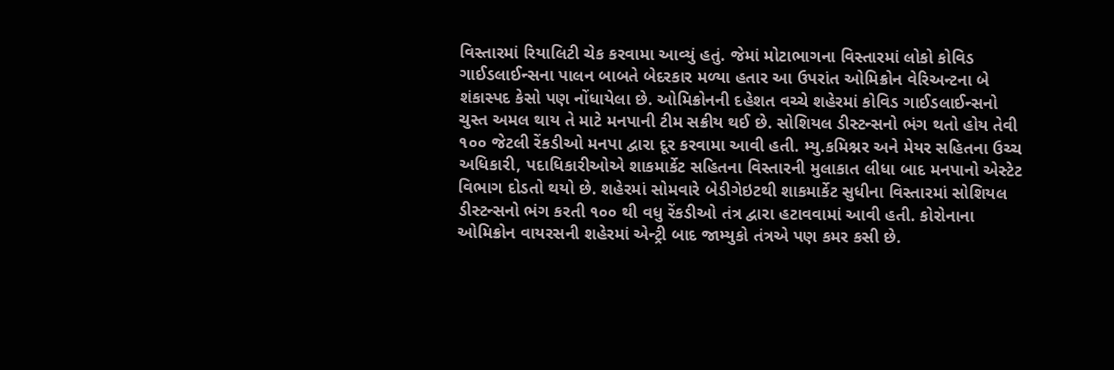વિસ્તારમાં રિયાલિટી ચેક કરવામા આવ્યું હતું. જેમાં મોટાભાગના વિસ્તારમાં લોકો કોવિડ ગાઈડલાઈન્સના પાલન બાબતે બેદરકાર મળ્યા હતાર આ ઉપરાંત ઓમિક્રોન વેરિઅન્ટના બે શંકાસ્પદ કેસો પણ નોંધાયેલા છે. ઓમિક્રોનની દહેશત વચ્ચે શહેરમાં કોવિડ ગાઈડલાઈન્સનો ચુસ્ત અમલ થાય તે માટે મનપાની ટીમ સક્રીય થઈ છે. સોશિયલ ડીસ્ટન્સનો ભંગ થતો હોય તેવી ૧૦૦ જેટલી રેંકડીઓ મનપા દ્વારા દૂર કરવામા આવી હતી. મ્યુ.કમિશ્નર અને મેયર સહિતના ઉચ્ચ અધિકારી, પદાધિકારીઓએ શાકમાર્કેટ સહિતના વિસ્તારની મુલાકાત લીધા બાદ મનપાનો એસ્ટેટ વિભાગ દોડતો થયો છે. શહેરમાં સોમવારે બેડીગેઇટથી શાકમાર્કેટ સુધીના વિસ્તારમાં સોશિયલ ડીસ્ટન્સનો ભંગ કરતી ૧૦૦ થી વધુ રેંકડીઓ તંત્ર દ્વારા હટાવવામાં આવી હતી. કોરોનાના ઓમિક્રોન વાયરસની શહેરમાં એન્ટ્રી બાદ જામ્યુકો તંત્રએ પણ કમર કસી છે.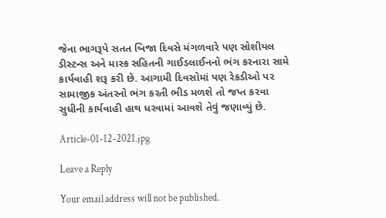જેના ભાગરૂપે સતત બિજા દિવસે મંગળવારે પણ સોશીયલ ડીસ્ટન્સ અને માસ્ક સહિતની ગાઈડલાઈનનો ભંગ કરનારા સામે કાર્યવાહી શરૂ કરી છે. આગામી દિવસોમાં પણ રેકડીઓ પર સામાજીક અંતરનો ભંગ કરતી ભીડ મળશે તો જપ્ત કરવા સુધીની કાર્યવાહી હાથ ધરવામાં આવશે તેવું જણાવ્યું છે.

Article-01-12-2021.jpg

Leave a Reply

Your email address will not be published.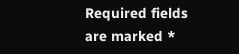Required fields are marked *